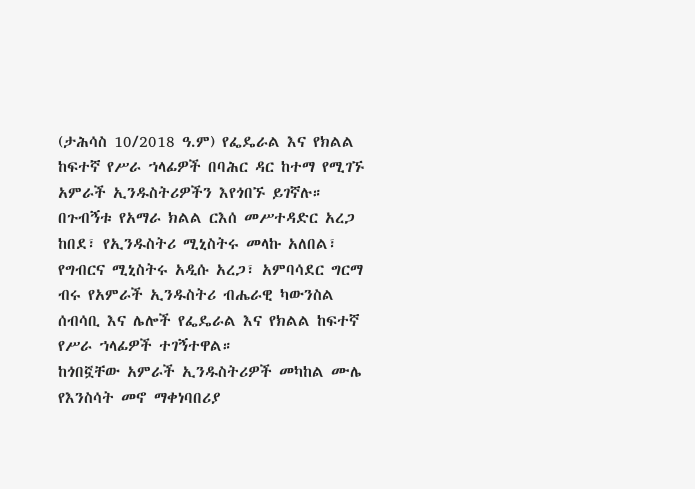(ታሕሳስ 10/2018 ዓ.ም) የፌዴራል እና የክልል ከፍተኛ የሥራ ኀላፊዎች በባሕር ዳር ከተማ የሚገኙ አምራች ኢንዱስትሪዎችን እየጎበኙ ይገኛሉ።
በጉብኝቱ የአማራ ክልል ርእሰ መሥተዳድር አረጋ ከበደ፣ የኢንዱስትሪ ሚኒስትሩ መላኩ አለበል፣ የግብርና ሚኒስትሩ አዲሱ አረጋ፣ አምባሳደር ግርማ ብሩ የአምራች ኢንዱስትሪ ብሔራዊ ካውንስል ሰብሳቢ እና ሌሎች የፌዴራል እና የክልል ከፍተኛ የሥራ ኀላፊዎች ተገኝተዋል።
ከጎበኟቸው አምራች ኢንዱስትሪዎች መካከል ሙሌ የእንስሳት መኖ ማቀነባበሪያ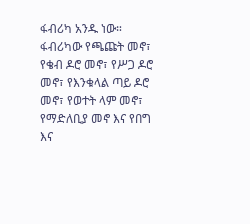ፋብሪካ አንዱ ነው።
ፋብሪካው የጫጩት መኖ፣ የቄብ ዶሮ መኖ፣ የሥጋ ዶሮ መኖ፣ የእንቁላል ጣይ ዶሮ መኖ፣ የወተት ላም መኖ፣ የማድለቢያ መኖ እና የበግ እና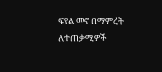ፍየል መኖ በማምረት ለተጠቃሚዎች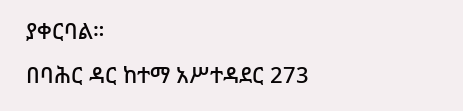ያቀርባል።
በባሕር ዳር ከተማ አሥተዳደር 273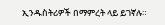ኢንዱስትሪዎች በማምረት ላይ ይገኛሉ።